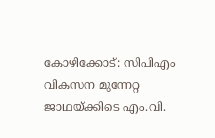കോഴിക്കോട്: സിപിഎം വികസന മുന്നേറ്റ ജാഥയ്ക്കിടെ എം.വി.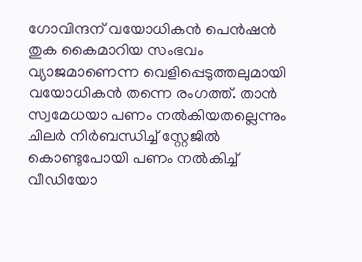ഗോവിന്ദന് വയോധികൻ പെൻഷൻ തുക കൈമാറിയ സംഭവം വ്യാജമാണെന്ന വെളിപ്പെടുത്തലുമായി വയോധികൻ തന്നെ രംഗത്ത്. താൻ സ്വമേധയാ പണം നൽകിയതല്ലെന്നും ചിലർ നിർബന്ധിച്ച് സ്റ്റേജിൽ കൊണ്ടുപോയി പണം നൽകിച്ച് വീഡിയോ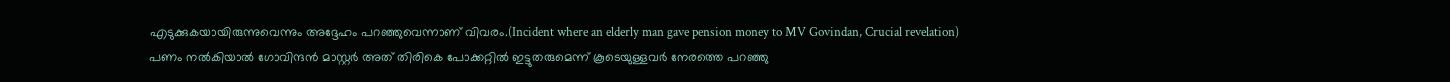എടുക്കുകയായിരുന്നുവെന്നും അദ്ദേഹം പറഞ്ഞുവെന്നാണ് വിവരം.(Incident where an elderly man gave pension money to MV Govindan, Crucial revelation)
പണം നൽകിയാൽ ഗോവിന്ദൻ മാസ്റ്റർ അത് തിരികെ പോക്കറ്റിൽ ഇട്ടുതരുമെന്ന് കൂടെയുള്ളവർ നേരത്തെ പറഞ്ഞു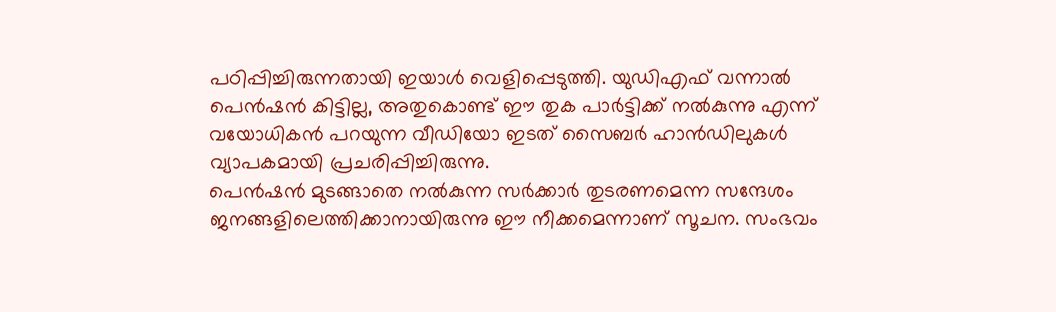പഠിപ്പിച്ചിരുന്നതായി ഇയാൾ വെളിപ്പെടുത്തി. യുഡിഎഫ് വന്നാൽ പെൻഷൻ കിട്ടില്ല, അതുകൊണ്ട് ഈ തുക പാർട്ടിക്ക് നൽകുന്നു എന്ന് വയോധികൻ പറയുന്ന വീഡിയോ ഇടത് സൈബർ ഹാൻഡിലുകൾ വ്യാപകമായി പ്രചരിപ്പിച്ചിരുന്നു.
പെൻഷൻ മുടങ്ങാതെ നൽകുന്ന സർക്കാർ തുടരണമെന്ന സന്ദേശം ജനങ്ങളിലെത്തിക്കാനായിരുന്നു ഈ നീക്കമെന്നാണ് സൂചന. സംഭവം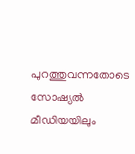പുറത്തുവന്നതോടെ സോഷ്യൽ മീഡിയയിലും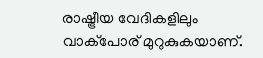രാഷ്ട്രീയ വേദികളിലും വാക്പോര് മുറുകുകയാണ്.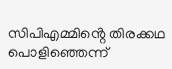സിപിഎമ്മിൻ്റെ തിരക്കഥ പൊളിഞ്ഞെന്ന്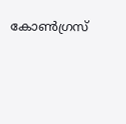കോൺഗ്രസ്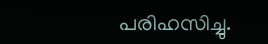പരിഹസിച്ചു.